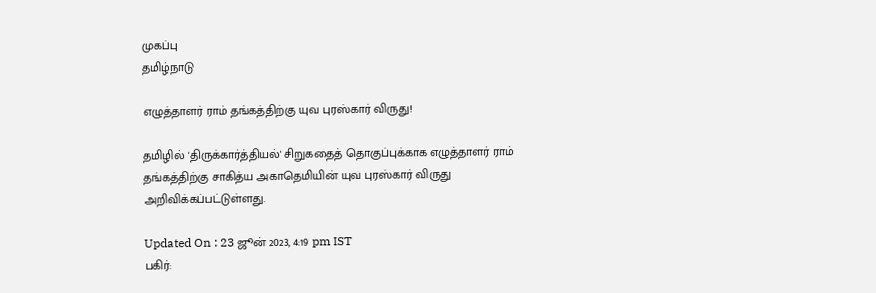முகப்பு
தமிழ்நாடு

எழுத்தாளர் ராம் தங்கத்திற்கு யுவ புரஸ்கார் விருது!

தமிழில் 'திருக்கார்த்தியல்' சிறுகதைத் தொகுப்புக்காக எழுத்தாளர் ராம் தங்கத்திற்கு சாகித்ய அகாதெமியின் யுவ புரஸ்கார் விருது அறிவிக்கப்பட்டுள்ளது.

Updated On : 23 ஜூன் 2023, 4:19 pm IST
பகிர்: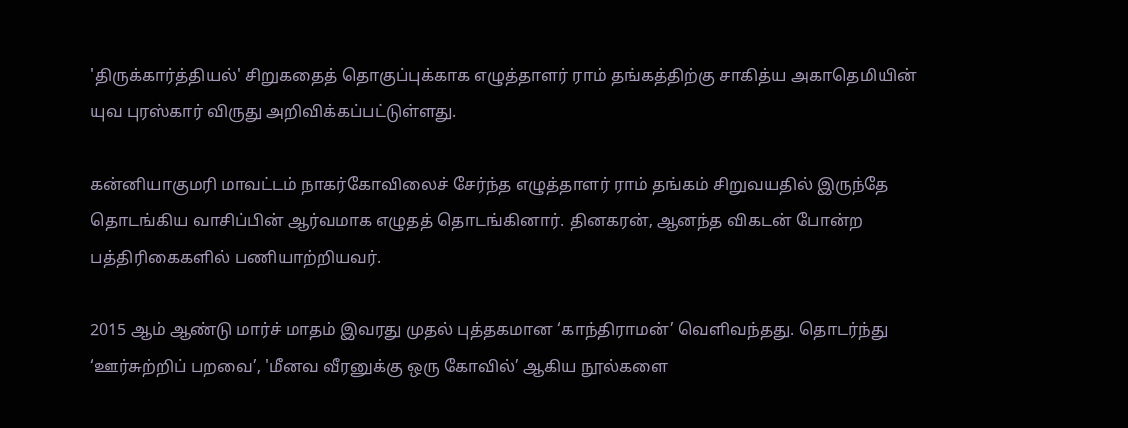'திருக்கார்த்தியல்' சிறுகதைத் தொகுப்புக்காக எழுத்தாளர் ராம் தங்கத்திற்கு சாகித்ய அகாதெமியின் யுவ புரஸ்கார் விருது அறிவிக்கப்பட்டுள்ளது.

கன்னியாகுமரி மாவட்டம் நாகர்கோவிலைச் சேர்ந்த எழுத்தாளர் ராம் தங்கம் சிறுவயதில் இருந்தே தொடங்கிய வாசிப்பின் ஆர்வமாக எழுதத் தொடங்கினார். தினகரன், ஆனந்த விகடன் போன்ற பத்திரிகைகளில் பணியாற்றியவர்.

2015 ஆம் ஆண்டு மார்ச் மாதம் இவரது முதல் புத்தகமான ‘காந்திராமன்’ வெளிவந்தது. தொடர்ந்து ‘ஊர்சுற்றிப் பறவை’, 'மீனவ வீரனுக்கு ஒரு கோவில்’ ஆகிய நூல்களை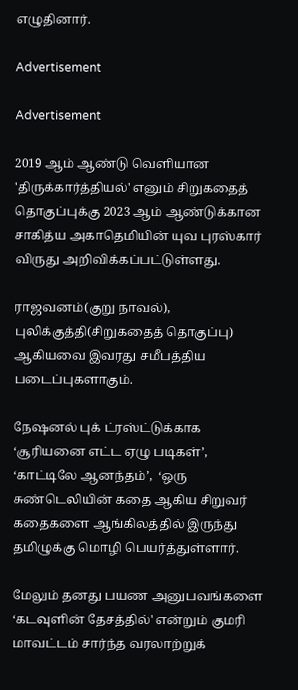எழுதினார்.

Advertisement

Advertisement

2019 ஆம் ஆண்டு வெளியான 'திருக்கார்த்தியல்' எனும் சிறுகதைத் தொகுப்புக்கு 2023 ஆம் ஆண்டுக்கான சாகித்ய அகாதெமியின் யுவ புரஸ்கார் விருது அறிவிக்கப்பட்டுள்ளது.

ராஜவனம்(குறு நாவல்), புலிக்குத்தி(சிறுகதைத் தொகுப்பு) ஆகியவை இவரது சமீபத்திய படைப்புகளாகும்.

நேஷனல் புக் ட்ரஸ்ட்டுக்காக ‘சூரியனை எட்ட ஏழு படிகள்’,  ‘காட்டிலே ஆனந்தம்’,  ‘ஒரு சுண்டெலியின் கதை ஆகிய சிறுவர் கதைகளை ஆங்கிலத்தில் இருந்து தமிழுக்கு மொழி பெயர்த்துள்ளார்.

மேலும் தனது பயண அனுபவங்களை ‘கடவுளின் தேசத்தில்' என்றும் குமரி மாவட்டம் சார்ந்த வரலாற்றுக்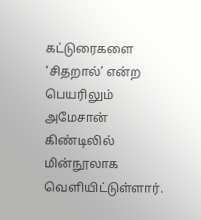கட்டுரைகளை ‘சிதறால்’ என்ற பெயரிலும் அமேசான் கிண்டிலில் மின்நூலாக வெளியிட்டுள்ளார்.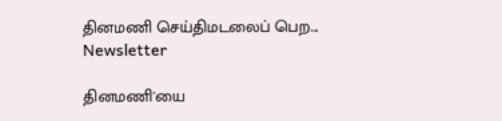தினமணி செய்திமடலைப் பெற... Newsletter

தினமணி'யை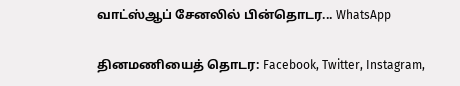வாட்ஸ்ஆப் சேனலில் பின்தொடர... WhatsApp

தினமணியைத் தொடர: Facebook, Twitter, Instagram,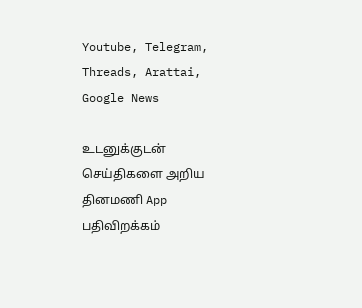Youtube, Telegram, Threads, Arattai, Google News

உடனுக்குடன் செய்திகளை அறிய தினமணி App பதிவிறக்கம்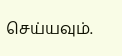செய்யவும்.